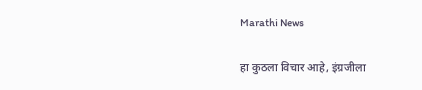Marathi News

हा कुठला विचार आहे, इंग्रजीला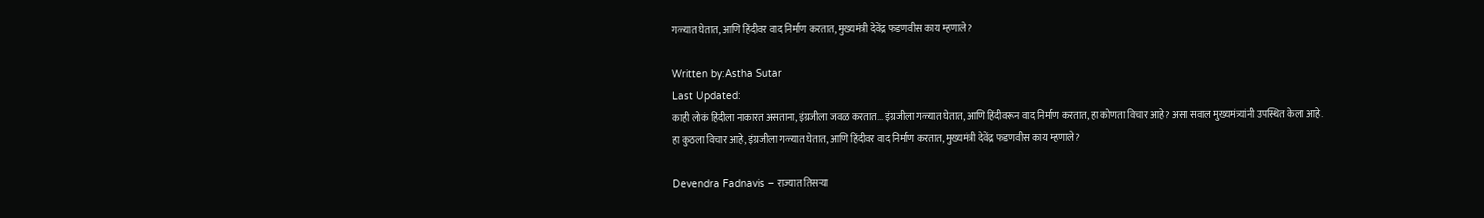गळ्यात घेतात, आणि हिंदीवर वाद निर्माण करतात, मुख्यमंत्री देवेंद्र फडणवीस काय म्हणाले?

Written by:Astha Sutar
Last Updated:
काही लोकं हिंदीला नाकारत असताना, इंग्रजीला जवळ करतात... इंग्रजीला गळ्यात घेतात, आणि हिंदीवरून वाद निर्माण करतात, हा कोणता विचार आहे? असा सवाल मुख्यमंत्र्यांनी उपस्थित केला आहे.
हा कुठला विचार आहे, इंग्रजीला गळ्यात घेतात, आणि हिंदीवर वाद निर्माण करतात, मुख्यमंत्री देवेंद्र फडणवीस काय म्हणाले?

Devendra Fadnavis – राज्यात तिसऱ्या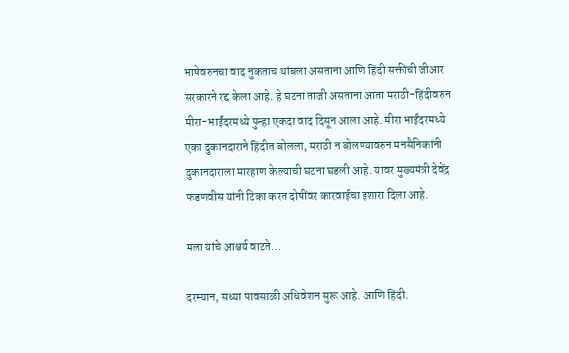भाषेवरुनचा वाद नुकताच थांबला असताना आणि हिंदी सक्तीची जीआर सरकारने रद्द केला आहे. हे घटना ताजी असताना आता मराठी-हिंदीवरुन मीरा-भाईंदरमध्ये पुन्हा एकदा वाद दिसून आला आहे. मीरा भाईंदरमध्ये एका दुकानदाराने हिंदीत बोलला, मराठी न बोलण्यावरुन मनसैनिकांनी दुकानदाराला मारहाण केल्याची घटना घडली आहे. यावर मुख्यमंत्री देवेंद्र फडणवीस यांनी टिका करत दोषींवर कारवाईचा इशारा दिला आहे.

मला यांचे आश्चर्य वाटते…

दरम्यान, सध्या पावसाळी अधिवेशन सुरू आहे. आणि हिंदी.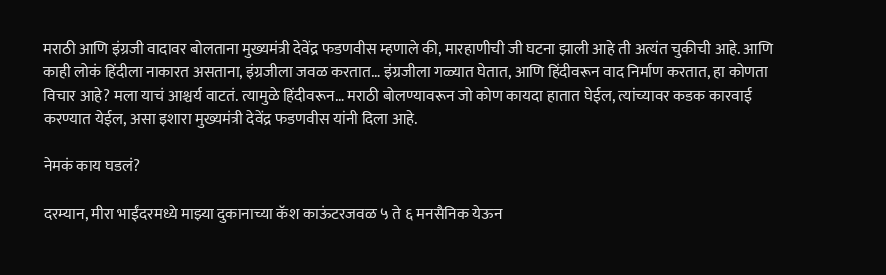मराठी आणि इंग्रजी वादावर बोलताना मुख्यमंत्री देवेंद्र फडणवीस म्हणाले की, मारहाणीची जी घटना झाली आहे ती अत्यंत चुकीची आहे. आणि काही लोकं हिंदीला नाकारत असताना, इंग्रजीला जवळ करतात… इंग्रजीला गळ्यात घेतात, आणि हिंदीवरून वाद निर्माण करतात, हा कोणता विचार आहे? मला याचं आश्चर्य वाटतं. त्यामुळे हिंदीवरून… मराठी बोलण्यावरून जो कोण कायदा हातात घेईल, त्यांच्यावर कडक कारवाई करण्यात येईल, असा इशारा मुख्यमंत्री देवेंद्र फडणवीस यांनी दिला आहे.

नेमकं काय घडलं?

दरम्यान, मीरा भाईंदरमध्ये माझ्या दुकानाच्या कॅश काऊंटरजवळ ५ ते ६ मनसैनिक येऊन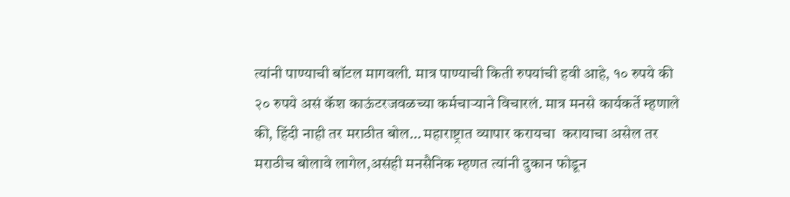त्यांनी पाण्याची बॉटल मागवली. मात्र पाण्याची किती रुपयांची हवी आहे, १० रुपये की २० रुपये असं कॅश काऊंटरजवळच्या कर्मचाऱ्याने विचारलं. मात्र मनसे कार्यकर्ते म्हणाले की, हिंदी नाही तर मराठीत बोल… महाराष्ट्रात व्यापार करायचा  करायाचा असेल तर मराठीच बोलावे लागेल,असंही मनसैनिक म्हणत त्यांनी दुकान फोडून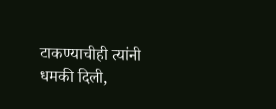टाकण्याचीही त्यांनी धमकी दिली,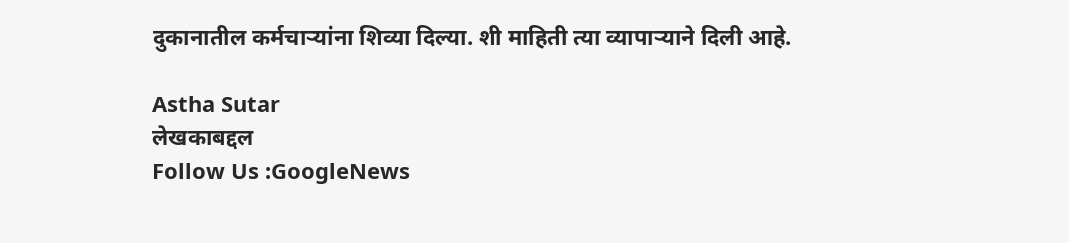दुकानातील कर्मचाऱ्यांना शिव्या दिल्या. शी माहिती त्या व्यापार्‍याने दिली आहे.

Astha Sutar
लेखकाबद्दल
Follow Us :GoogleNews